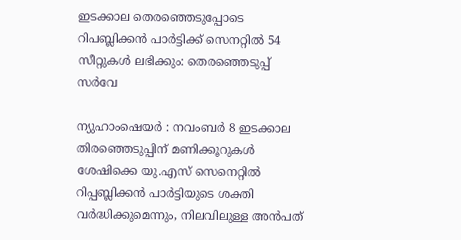ഇടക്കാല തെരഞ്ഞെടുപ്പോടെ റിപബ്ലിക്കന്‍ പാര്‍ട്ടിക്ക് സെനറ്റില്‍ 54 സീറ്റുകള്‍ ലഭിക്കും: തെരഞ്ഞെടുപ്പ് സര്‍വേ

ന്യുഹാംഷെയര്‍ : നവംബര്‍ 8 ഇടക്കാല തിരഞ്ഞെടുപ്പിന് മണിക്കൂറുകള്‍ ശേഷിക്കെ യു.എസ് സെനെറ്റില്‍ റിപ്പബ്ലിക്കന്‍ പാര്‍ട്ടിയുടെ ശക്തി വര്‍ദ്ധിക്കുമെന്നും, നിലവിലുള്ള അന്‍പത്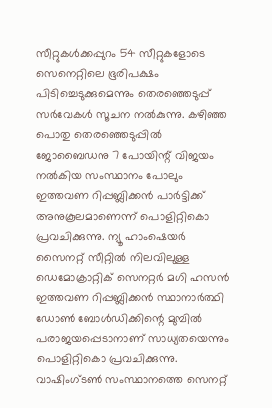സീറ്റുകള്‍ക്കപ്പുറം 54 സീറ്റുകളോടെ സെനെറ്റിലെ ഭൂരിപക്ഷം പിടിച്ചെടുക്കുമെന്നും തെരഞ്ഞെടുപ്പ് സര്‍വേകള്‍ സൂചന നല്‍കുന്നു. കഴിഞ്ഞ പൊതു തെരഞ്ഞെടുപ്പില്‍ ജോബൈഡനു 7 പോയിന്റ് വിജയം നല്‍കിയ സംസ്ഥാനം പോലും ഇത്തവണ റിപ്പബ്ലിക്കന്‍ പാര്‍ട്ടിക്ക് അനുകൂലമാണെന്ന് പൊളിറ്റികൊ പ്രവചിക്കുന്നു. ന്യൂ ഹാംഷെയര്‍ സൈനറ്റ് സീറ്റില്‍ നിലവിലുള്ള ഡെമോക്രാറ്റിക് സെനറ്റര്‍ മഗി ഹസന്‍ ഇത്തവണ റിപ്പബ്ലിക്കന്‍ സ്ഥാനാര്‍ത്ഥി ഡോണ്‍ ബോള്‍ഡിക്കിന്റെ മുമ്പില്‍ പരാജയപ്പെടാനാണ് സാധ്യതയെന്നും പൊളിറ്റികൊ പ്രവചിക്കുന്നു. വാഷിംഗ്ടണ്‍ സംസ്ഥാനത്തെ സെനറ്റ്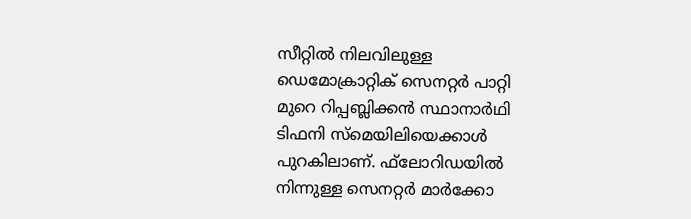സീറ്റില്‍ നിലവിലുള്ള ഡെമോക്രാറ്റിക് സെനറ്റര്‍ പാറ്റി മുറെ റിപ്പബ്ലിക്കന്‍ സ്ഥാനാര്‍ഥി ടിഫനി സ്മെയിലിയെക്കാള്‍ പുറകിലാണ്. ഫ്‌ലോറിഡയില്‍ നിന്നുള്ള സെനറ്റര്‍ മാര്‍ക്കോ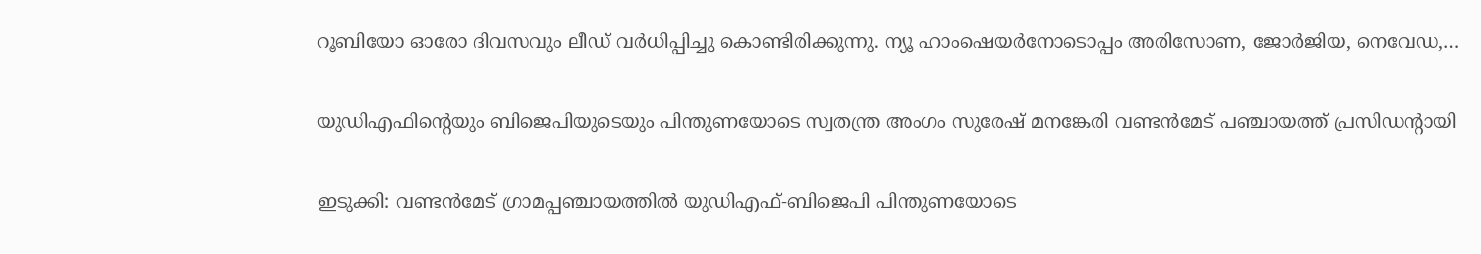റൂബിയോ ഓരോ ദിവസവും ലീഡ് വര്‍ധിപ്പിച്ചു കൊണ്ടിരിക്കുന്നു. ന്യൂ ഹാംഷെയര്‍നോടൊപ്പം അരിസോണ, ജോര്‍ജിയ, നെവേഡ,…

യുഡിഎഫിന്റെയും ബിജെപിയുടെയും പിന്തുണയോടെ സ്വതന്ത്ര അംഗം സുരേഷ് മനങ്കേരി വണ്ടൻമേട് പഞ്ചായത്ത് പ്രസിഡന്റായി

ഇടുക്കി: വണ്ടൻമേട് ഗ്രാമപ്പഞ്ചായത്തിൽ യുഡിഎഫ്-ബിജെപി പിന്തുണയോടെ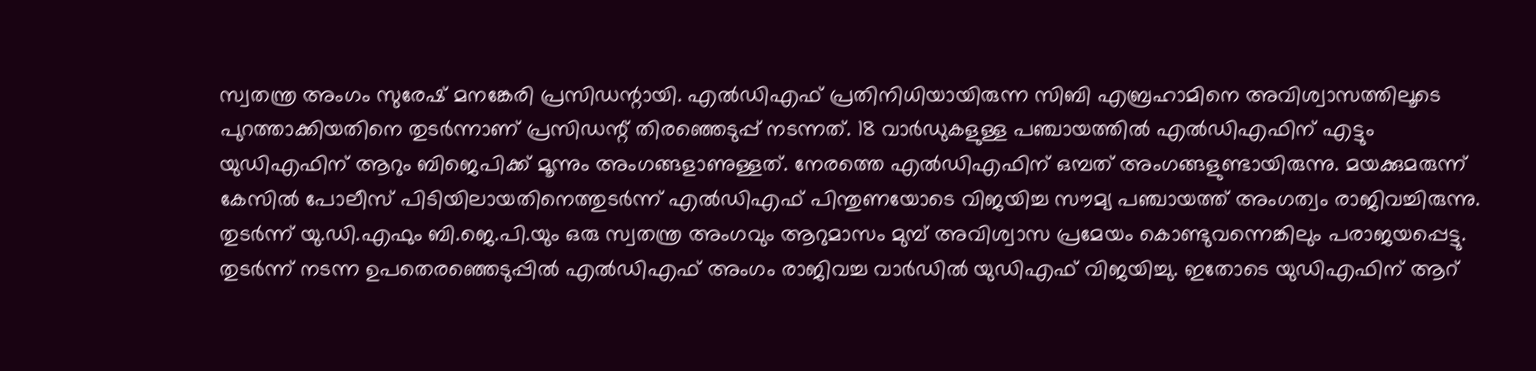സ്വതന്ത്ര അംഗം സുരേഷ് മനങ്കേരി പ്രസിഡന്റായി. എൽഡിഎഫ് പ്രതിനിധിയായിരുന്ന സിബി എബ്രഹാമിനെ അവിശ്വാസത്തിലൂടെ പുറത്താക്കിയതിനെ തുടർന്നാണ് പ്രസിഡന്റ് തിരഞ്ഞെടുപ്പ് നടന്നത്. 18 വാർഡുകളുള്ള പഞ്ചായത്തിൽ എൽഡിഎഫിന് എട്ടും യുഡിഎഫിന് ആറും ബിജെപിക്ക് മൂന്നും അംഗങ്ങളാണുള്ളത്. നേരത്തെ എൽഡിഎഫിന് ഒമ്പത് അംഗങ്ങളുണ്ടായിരുന്നു. മയക്കുമരുന്ന് കേസിൽ പോലീസ് പിടിയിലായതിനെത്തുടര്‍ന്ന് എൽഡിഎഫ് പിന്തുണയോടെ വിജയിച്ച സൗമ്യ പഞ്ചായത്ത് അംഗത്വം രാജിവച്ചിരുന്നു. തുടർന്ന് യു.ഡി.എഫും ബി.ജെ.പി.യും ഒരു സ്വതന്ത്ര അംഗവും ആറുമാസം മുമ്പ് അവിശ്വാസ പ്രമേയം കൊണ്ടുവന്നെങ്കിലും പരാജയപ്പെട്ടു. തുടർന്ന് നടന്ന ഉപതെരഞ്ഞെടുപ്പിൽ എൽഡിഎഫ് അംഗം രാജിവച്ച വാർഡിൽ യുഡിഎഫ് വിജയിച്ചു. ഇതോടെ യുഡിഎഫിന് ആറ്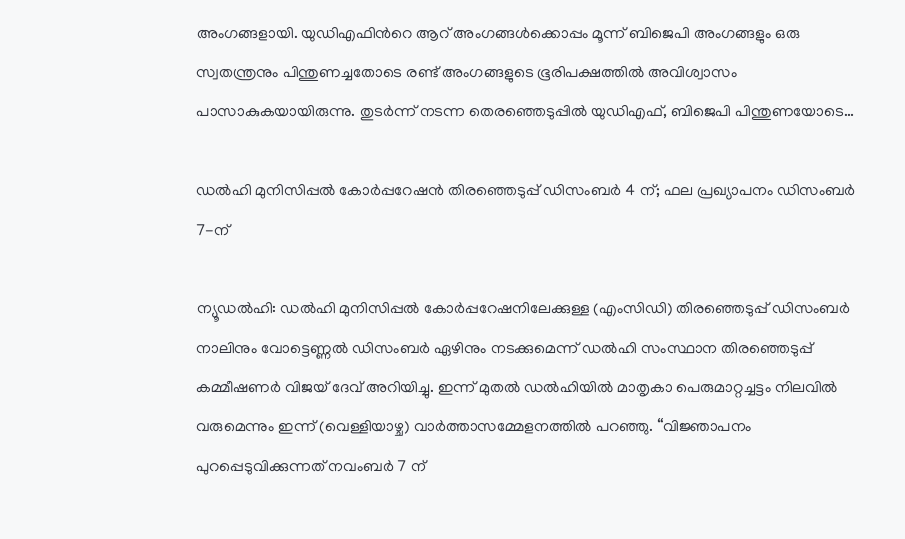അംഗങ്ങളായി. യുഡിഎഫിൻറെ ആറ് അംഗങ്ങൾക്കൊപ്പം മൂന്ന് ബിജെപി അംഗങ്ങളും ഒരു സ്വതന്ത്രനും പിന്തുണച്ചതോടെ രണ്ട് അംഗങ്ങളുടെ ഭൂരിപക്ഷത്തിൽ അവിശ്വാസം പാസാകുകയായിരുന്നു. തുടർന്ന് നടന്ന തെരഞ്ഞെടുപ്പിൽ യുഡിഎഫ്, ബിജെപി പിന്തുണയോടെ…

ഡൽഹി മുനിസിപ്പൽ കോർപ്പറേഷൻ തിരഞ്ഞെടുപ്പ് ഡിസംബർ 4 ന്; ഫല പ്രഖ്യാപനം ഡിസംബർ 7-ന്

ന്യൂഡൽഹി: ഡൽഹി മുനിസിപ്പൽ കോർപ്പറേഷനിലേക്കുള്ള (എംസിഡി) തിരഞ്ഞെടുപ്പ് ഡിസംബർ നാലിനും വോട്ടെണ്ണൽ ഡിസംബർ ഏഴിനും നടക്കുമെന്ന് ഡൽഹി സംസ്ഥാന തിരഞ്ഞെടുപ്പ് കമ്മീഷണർ വിജയ് ദേവ് അറിയിച്ചു. ഇന്ന് മുതൽ ഡൽഹിയിൽ മാതൃകാ പെരുമാറ്റച്ചട്ടം നിലവിൽ വരുമെന്നും ഇന്ന് (വെള്ളിയാഴ്ച) വാർത്താസമ്മേളനത്തിൽ പറഞ്ഞു. “വിജ്ഞാപനം പുറപ്പെടുവിക്കുന്നത് നവംബർ 7 ന്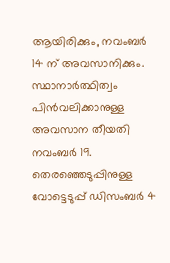ആയിരിക്കും, നവംബർ 14 ന് അവസാനിക്കും. സ്ഥാനാർത്ഥിത്വം പിൻവലിക്കാനുള്ള അവസാന തീയതി നവംബർ 19. തെരഞ്ഞെടുപ്പിനുള്ള വോട്ടെടുപ്പ് ഡിസംബർ 4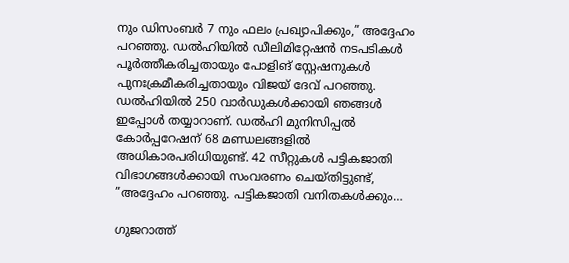നും ഡിസംബർ 7 നും ഫലം പ്രഖ്യാപിക്കും,” അദ്ദേഹം പറഞ്ഞു. ഡൽഹിയിൽ ഡീലിമിറ്റേഷൻ നടപടികൾ പൂർത്തീകരിച്ചതായും പോളിങ് സ്റ്റേഷനുകൾ പുനഃക്രമീകരിച്ചതായും വിജയ് ദേവ് പറഞ്ഞു. ഡൽഹിയിൽ 250 വാർഡുകൾക്കായി ഞങ്ങൾ ഇപ്പോൾ തയ്യാറാണ്. ഡൽഹി മുനിസിപ്പൽ കോർപ്പറേഷന് 68 മണ്ഡലങ്ങളിൽ അധികാരപരിധിയുണ്ട്. 42 സീറ്റുകൾ പട്ടികജാതി വിഭാഗങ്ങൾക്കായി സംവരണം ചെയ്തിട്ടുണ്ട്, ”അദ്ദേഹം പറഞ്ഞു. പട്ടികജാതി വനിതകൾക്കും…

ഗുജറാത്ത്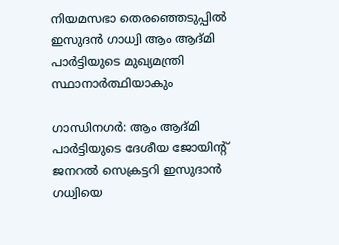നിയമസഭാ തെരഞ്ഞെടുപ്പിൽ ഇസുദൻ ഗാധ്വി ആം ആദ്മി പാർട്ടിയുടെ മുഖ്യമന്ത്രി സ്ഥാനാർത്ഥിയാകും

ഗാന്ധിനഗർ: ആം ആദ്മി പാർട്ടിയുടെ ദേശീയ ജോയിന്റ് ജനറൽ സെക്രട്ടറി ഇസുദാൻ ഗധ്വിയെ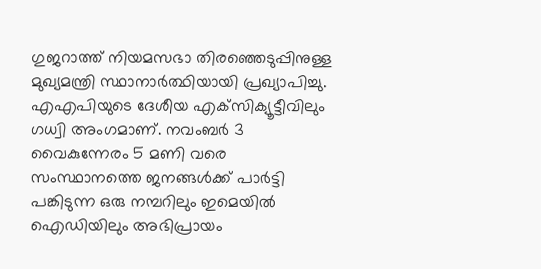ഗുജറാത്ത് നിയമസഭാ തിരഞ്ഞെടുപ്പിനുള്ള മുഖ്യമന്ത്രി സ്ഥാനാർത്ഥിയായി പ്രഖ്യാപിച്ചു. എഎപിയുടെ ദേശീയ എക്‌സിക്യൂട്ടീവിലും ഗധ്വി അംഗമാണ്. നവംബർ 3 വൈകുന്നേരം 5 മണി വരെ സംസ്ഥാനത്തെ ജനങ്ങൾക്ക് പാർട്ടി പങ്കിടുന്ന ഒരു നമ്പറിലും ഇമെയിൽ ഐഡിയിലും അഭിപ്രായം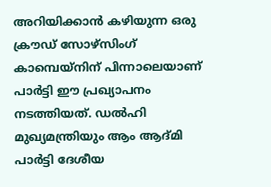അറിയിക്കാൻ കഴിയുന്ന ഒരു ക്രൗഡ് സോഴ്‌സിംഗ് കാമ്പെയ്‌നിന് പിന്നാലെയാണ് പാർട്ടി ഈ പ്രഖ്യാപനം നടത്തിയത്. ഡൽഹി മുഖ്യമന്ത്രിയും ആം ആദ്മി പാർട്ടി ദേശീയ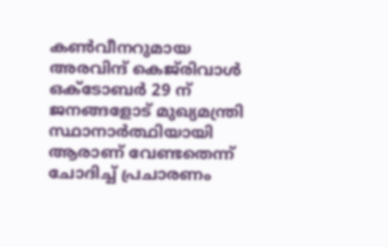കൺവീനറുമായ അരവിന്ദ് കെജ്‌രിവാൾ ഒക്‌ടോബർ 29 ന് ജനങ്ങളോട് മുഖ്യമന്ത്രി സ്ഥാനാർത്ഥിയായി ആരാണ് വേണ്ടതെന്ന് ചോദിച്ച് പ്രചാരണം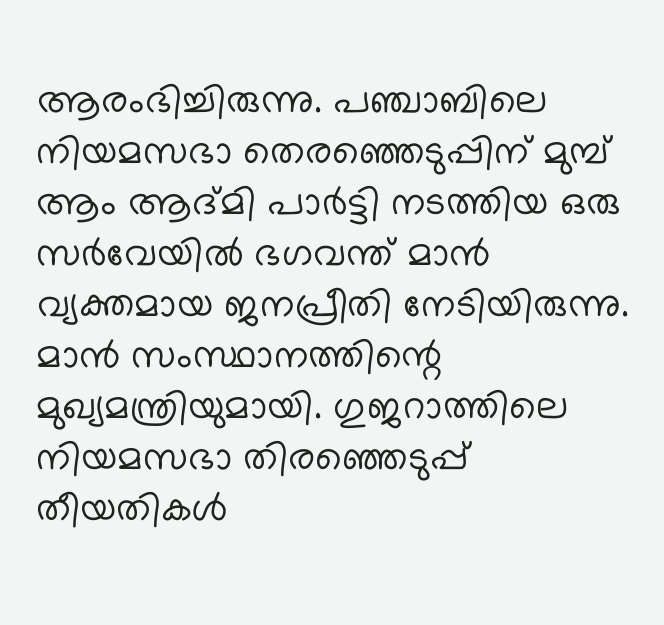ആരംഭിച്ചിരുന്നു. പഞ്ചാബിലെ നിയമസഭാ തെരഞ്ഞെടുപ്പിന് മുമ്പ് ആം ആദ്മി പാർട്ടി നടത്തിയ ഒരു സർവേയിൽ ഭഗവന്ത് മാൻ വ്യക്തമായ ജനപ്രീതി നേടിയിരുന്നു. മാൻ സംസ്ഥാനത്തിന്റെ മുഖ്യമന്ത്രിയുമായി. ഗുജറാത്തിലെ നിയമസഭാ തിരഞ്ഞെടുപ്പ് തീയതികൾ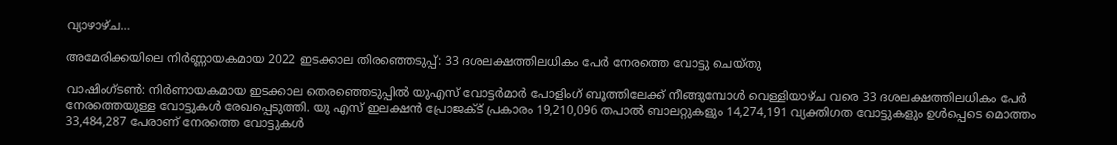വ്യാഴാഴ്ച…

അമേരിക്കയിലെ നിര്‍ണ്ണായകമായ 2022 ഇടക്കാല തിരഞ്ഞെടുപ്പ്: 33 ദശലക്ഷത്തിലധികം പേര്‍ നേരത്തെ വോട്ടു ചെയ്തു

വാഷിംഗ്ടണ്‍: നിർണായകമായ ഇടക്കാല തെരഞ്ഞെടുപ്പിൽ യുഎസ് വോട്ടർമാർ പോളിംഗ് ബൂത്തിലേക്ക് നീങ്ങുമ്പോൾ വെള്ളിയാഴ്ച വരെ 33 ദശലക്ഷത്തിലധികം പേര്‍ നേരത്തെയുള്ള വോട്ടുകൾ രേഖപ്പെടുത്തി. യു എസ് ഇലക്ഷൻ പ്രോജക്ട് പ്രകാരം 19,210,096 തപാല്‍ ബാലറ്റുകളും 14,274,191 വ്യക്തിഗത വോട്ടുകളും ഉൾപ്പെടെ മൊത്തം 33,484,287 പേരാണ് നേരത്തെ വോട്ടുകൾ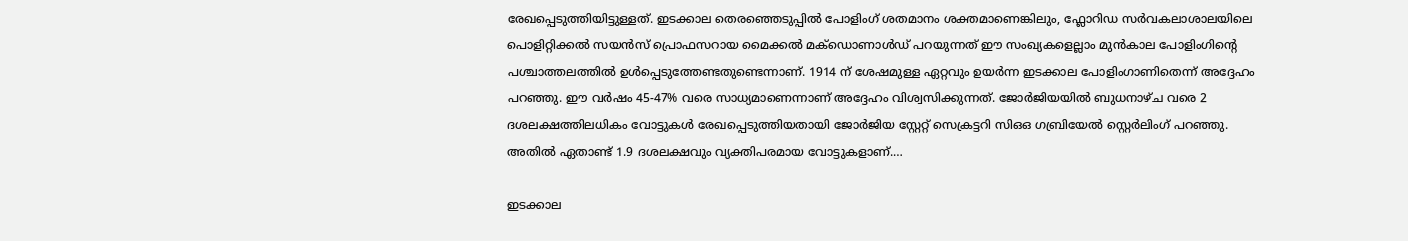രേഖപ്പെടുത്തിയിട്ടുള്ളത്. ഇടക്കാല തെരഞ്ഞെടുപ്പിൽ പോളിംഗ് ശതമാനം ശക്തമാണെങ്കിലും, ഫ്ലോറിഡ സർവകലാശാലയിലെ പൊളിറ്റിക്കൽ സയൻസ് പ്രൊഫസറായ മൈക്കൽ മക്‌ഡൊണാൾഡ് പറയുന്നത് ഈ സംഖ്യകളെല്ലാം മുൻകാല പോളിംഗിന്റെ പശ്ചാത്തലത്തിൽ ഉൾപ്പെടുത്തേണ്ടതുണ്ടെന്നാണ്. 1914 ന് ശേഷമുള്ള ഏറ്റവും ഉയർന്ന ഇടക്കാല പോളിംഗാണിതെന്ന് അദ്ദേഹം പറഞ്ഞു. ഈ വർഷം 45-47% വരെ സാധ്യമാണെന്നാണ് അദ്ദേഹം വിശ്വസിക്കുന്നത്. ജോർജിയയിൽ ബുധനാഴ്ച വരെ 2 ദശലക്ഷത്തിലധികം വോട്ടുകൾ രേഖപ്പെടുത്തിയതായി ജോർജിയ സ്റ്റേറ്റ് സെക്രട്ടറി സിഒഒ ഗബ്രിയേൽ സ്റ്റെർലിംഗ് പറഞ്ഞു. അതിൽ ഏതാണ്ട് 1.9 ദശലക്ഷവും വ്യക്തിപരമായ വോട്ടുകളാണ്.…

ഇടക്കാല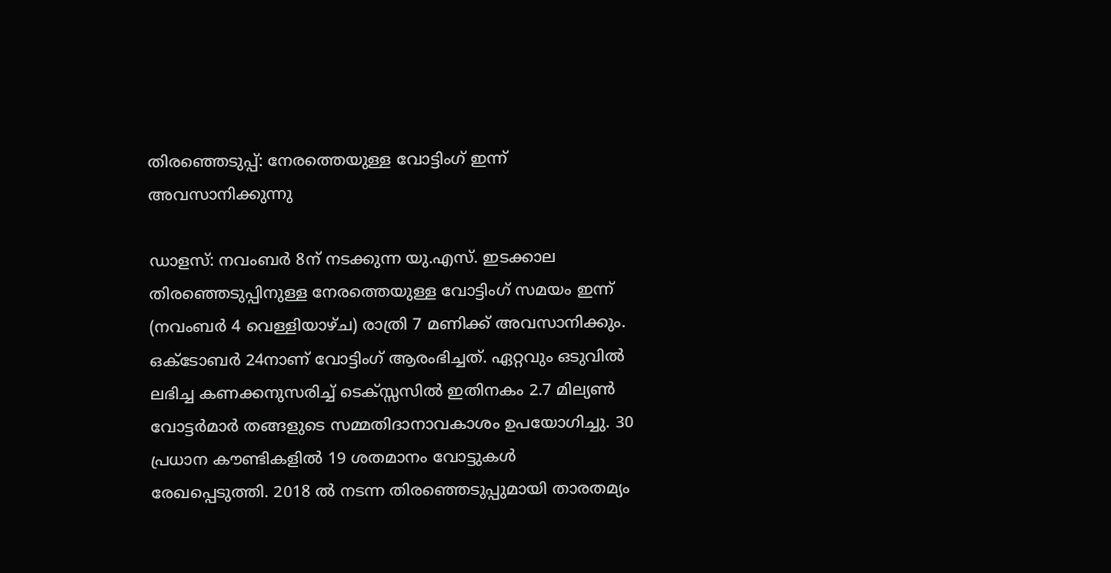തിരഞ്ഞെടുപ്പ്: നേരത്തെയുള്ള വോട്ടിംഗ് ഇന്ന് അവസാനിക്കുന്നു

ഡാളസ്: നവംബര്‍ 8ന് നടക്കുന്ന യു.എസ്. ഇടക്കാല തിരഞ്ഞെടുപ്പിനുള്ള നേരത്തെയുള്ള വോട്ടിംഗ് സമയം ഇന്ന് (നവംബര്‍ 4 വെള്ളിയാഴ്ച) രാത്രി 7 മണിക്ക് അവസാനിക്കും. ഒക്ടോബര്‍ 24നാണ് വോട്ടിംഗ് ആരംഭിച്ചത്. ഏറ്റവും ഒടുവില്‍ ലഭിച്ച കണക്കനുസരിച്ച് ടെക്‌സ്സസില്‍ ഇതിനകം 2.7 മില്യണ്‍ വോട്ടര്‍മാര്‍ തങ്ങളുടെ സമ്മതിദാനാവകാശം ഉപയോഗിച്ചു. 30 പ്രധാന കൗണ്ടികളില്‍ 19 ശതമാനം വോട്ടുകള്‍ രേഖപ്പെടുത്തി. 2018 ല്‍ നടന്ന തിരഞ്ഞെടുപ്പുമായി താരതമ്യം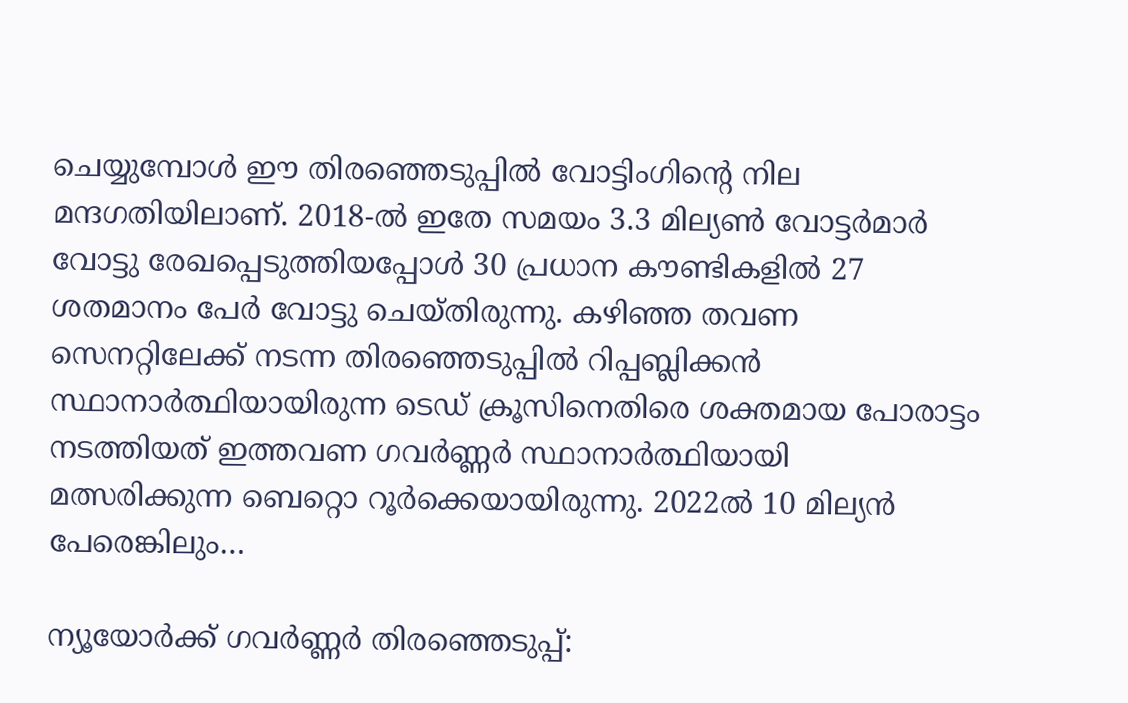ചെയ്യുമ്പോള്‍ ഈ തിരഞ്ഞെടുപ്പില്‍ വോട്ടിംഗിന്റെ നില മന്ദഗതിയിലാണ്. 2018-ല്‍ ഇതേ സമയം 3.3 മില്യണ്‍ വോട്ടര്‍മാര്‍ വോട്ടു രേഖപ്പെടുത്തിയപ്പോള്‍ 30 പ്രധാന കൗണ്ടികളില്‍ 27 ശതമാനം പേര്‍ വോട്ടു ചെയ്തിരുന്നു. കഴിഞ്ഞ തവണ സെനറ്റിലേക്ക് നടന്ന തിരഞ്ഞെടുപ്പില്‍ റിപ്പബ്ലിക്കന്‍ സ്ഥാനാര്‍ത്ഥിയായിരുന്ന ടെഡ് ക്രൂസിനെതിരെ ശക്തമായ പോരാട്ടം നടത്തിയത് ഇത്തവണ ഗവര്‍ണ്ണര്‍ സ്ഥാനാര്‍ത്ഥിയായി മത്സരിക്കുന്ന ബെറ്റൊ റൂര്‍ക്കെയായിരുന്നു. 2022ല്‍ 10 മില്യന്‍ പേരെങ്കിലും…

ന്യൂയോര്‍ക്ക് ഗവര്‍ണ്ണര്‍ തിരഞ്ഞെടുപ്പ്: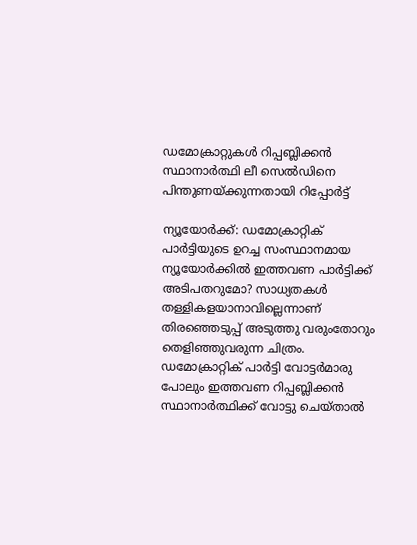ഡമോക്രാറ്റുകള്‍ റിപ്പബ്ലിക്കന്‍ സ്ഥാനാര്‍ത്ഥി ലീ സെല്‍ഡിനെ പിന്തുണയ്ക്കുന്നതായി റിപ്പോര്‍ട്ട്

ന്യൂയോര്‍ക്ക്: ഡമോക്രാറ്റിക് പാര്‍ട്ടിയുടെ ഉറച്ച സംസ്ഥാനമായ ന്യൂയോര്‍ക്കില്‍ ഇത്തവണ പാര്‍ട്ടിക്ക് അടിപതറുമോ? സാധ്യതകള്‍ തള്ളികളയാനാവില്ലെന്നാണ് തിരഞ്ഞെടുപ്പ് അടുത്തു വരുംതോറും തെളിഞ്ഞുവരുന്ന ചിത്രം. ഡമോക്രാറ്റിക് പാര്‍ട്ടി വോട്ടര്‍മാരു പോലും ഇത്തവണ റിപ്പബ്ലിക്കന്‍ സ്ഥാനാര്‍ത്ഥിക്ക് വോട്ടു ചെയ്താല്‍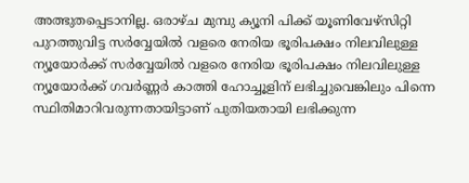അത്ഭുതപ്പെടാനില്ല. ഒരാഴ്ച മുമ്പു ക്യൂനി പിക്ക് യൂണിവേഴ്‌സിറ്റി പുറത്തുവിട്ട സര്‍വ്വേയില്‍ വളരെ നേരിയ ഭൂരിപക്ഷം നിലവിലുള്ള ന്യൂയോര്‍ക്ക് സര്‍വ്വേയില്‍ വളരെ നേരിയ ഭൂരിപക്ഷം നിലവിലുള്ള ന്യൂയോര്‍ക്ക് ഗവര്‍ണ്ണര്‍ കാത്തി ഹോച്ചൂളിന് ലഭിച്ചുവെങ്കിലും പിന്നെ സ്ഥിതിമാറിവരുന്നതായിട്ടാണ് പുതിയതായി ലഭിക്കുന്ന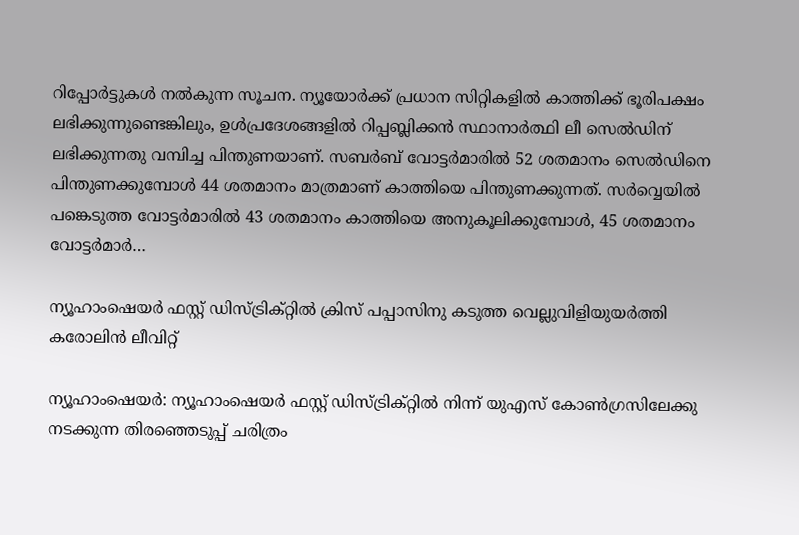റിപ്പോര്‍ട്ടുകള്‍ നല്‍കുന്ന സൂചന. ന്യൂയോര്‍ക്ക് പ്രധാന സിറ്റികളില്‍ കാത്തിക്ക് ഭൂരിപക്ഷം ലഭിക്കുന്നുണ്ടെങ്കിലും, ഉള്‍പ്രദേശങ്ങളില്‍ റിപ്പബ്ലിക്കന്‍ സ്ഥാനാര്‍ത്ഥി ലീ സെല്‍ഡിന് ലഭിക്കുന്നതു വമ്പിച്ച പിന്തുണയാണ്. സബര്‍ബ് വോട്ടര്‍മാരില്‍ 52 ശതമാനം സെല്‍ഡിനെ പിന്തുണക്കുമ്പോള്‍ 44 ശതമാനം മാത്രമാണ് കാത്തിയെ പിന്തുണക്കുന്നത്. സര്‍വ്വെയില്‍ പങ്കെടുത്ത വോട്ടര്‍മാരില്‍ 43 ശതമാനം കാത്തിയെ അനുകൂലിക്കുമ്പോള്‍, 45 ശതമാനം വോട്ടര്‍മാര്‍…

ന്യൂഹാംഷെയർ ഫസ്റ്റ് ഡിസ്ട്രിക്റ്റിൽ ക്രിസ് പപ്പാസിനു കടുത്ത വെല്ലുവിളിയുയർത്തി കരോലിൻ ലീവിറ്റ്

ന്യൂഹാംഷെയർ: ന്യൂഹാംഷെയർ ഫസ്റ്റ് ഡിസ്ട്രിക്റ്റിൽ നിന്ന് യുഎസ് കോൺഗ്രസിലേക്കു നടക്കുന്ന തിര‍ഞ്ഞെടുപ്പ് ചരിത്രം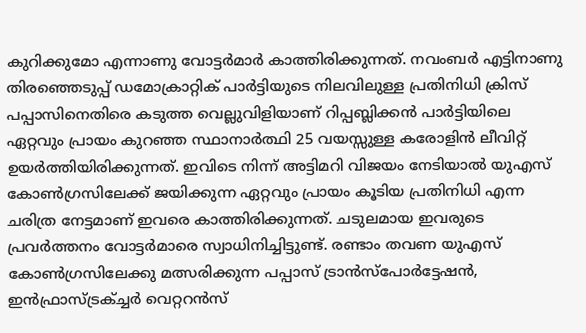കുറിക്കുമോ എന്നാണു വോട്ടർമാർ കാത്തിരിക്കുന്നത്. നവംബർ എട്ടിനാണു തിരഞ്ഞെടുപ്പ് ഡമോക്രാറ്റിക് പാർട്ടിയുടെ നിലവിലുള്ള പ്രതിനിധി ക്രിസ് പപ്പാസിനെതിരെ കടുത്ത വെല്ലുവിളിയാണ് റിപ്പബ്ലിക്കൻ പാർട്ടിയിലെ ഏറ്റവും പ്രായം കുറഞ്ഞ സ്ഥാനാർത്ഥി 25 വയസ്സുള്ള കരോളിൻ ലീവിറ്റ് ഉയർത്തിയിരിക്കുന്നത്. ഇവിടെ നിന്ന് അട്ടിമറി വിജയം നേടിയാൽ യുഎസ് കോൺഗ്രസിലേക്ക് ജയിക്കുന്ന ഏറ്റവും പ്രായം കൂടിയ പ്രതിനിധി എന്ന ചരിത്ര നേട്ടമാണ് ഇവരെ കാത്തിരിക്കുന്നത്. ചടുലമായ ഇവരുടെ പ്രവർത്തനം വോട്ടർമാരെ സ്വാധിനിച്ചിട്ടുണ്ട്. രണ്ടാം തവണ യുഎസ് കോൺഗ്രസിലേക്കു മത്സരിക്കുന്ന പപ്പാസ് ട്രാൻസ്പോർട്ടേഷൻ, ഇൻഫ്രാസ്ട്രക്ച്ചർ വെറ്ററൻസ്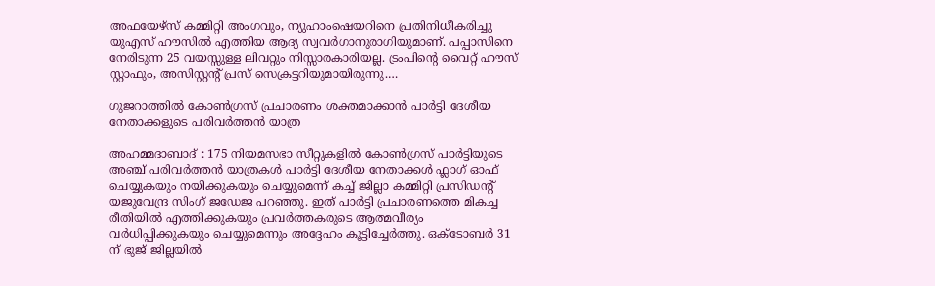അഫയേഴ്സ് കമ്മിറ്റി അംഗവും, ന്യുഹാംഷെയറിനെ പ്രതിനിധീകരിച്ചു യുഎസ് ഹൗസിൽ എത്തിയ ആദ്യ സ്വവർഗാനുരാഗിയുമാണ്. പപ്പാസിനെ നേരിടുന്ന 25 വയസ്സുള്ള ലിവറ്റും നിസ്സാരകാരിയല്ല. ട്രംപിന്റെ വൈറ്റ് ഹൗസ് സ്റ്റാഫും, അസിസ്റ്റന്റ് പ്രസ് സെക്രട്ടറിയുമായിരുന്നു.…

ഗുജറാത്തിൽ കോൺഗ്രസ് പ്രചാരണം ശക്തമാക്കാൻ പാർട്ടി ദേശീയ നേതാക്കളുടെ പരിവർത്തൻ യാത്ര

അഹമ്മദാബാദ് : 175 നിയമസഭാ സീറ്റുകളിൽ കോൺഗ്രസ് പാർട്ടിയുടെ അഞ്ച് പരിവർത്തൻ യാത്രകൾ പാർട്ടി ദേശീയ നേതാക്കൾ ഫ്ലാഗ് ഓഫ് ചെയ്യുകയും നയിക്കുകയും ചെയ്യുമെന്ന് കച്ച് ജില്ലാ കമ്മിറ്റി പ്രസിഡന്റ് യജുവേന്ദ്ര സിംഗ് ജഡേജ പറഞ്ഞു. ഇത് പാർട്ടി പ്രചാരണത്തെ മികച്ച രീതിയിൽ എത്തിക്കുകയും പ്രവർത്തകരുടെ ആത്മവീര്യം വർധിപ്പിക്കുകയും ചെയ്യുമെന്നും അദ്ദേഹം കൂട്ടിച്ചേര്‍ത്തു. ഒക്ടോബർ 31 ന് ഭുജ് ജില്ലയിൽ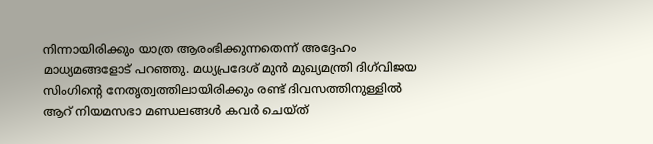നിന്നായിരിക്കും യാത്ര ആരംഭിക്കുന്നതെന്ന് അദ്ദേഹം മാധ്യമങ്ങളോട് പറഞ്ഞു. മധ്യപ്രദേശ് മുൻ മുഖ്യമന്ത്രി ദിഗ്‌വിജയ സിംഗിന്റെ നേതൃത്വത്തിലായിരിക്കും രണ്ട് ദിവസത്തിനുള്ളിൽ ആറ് നിയമസഭാ മണ്ഡലങ്ങൾ കവർ ചെയ്ത്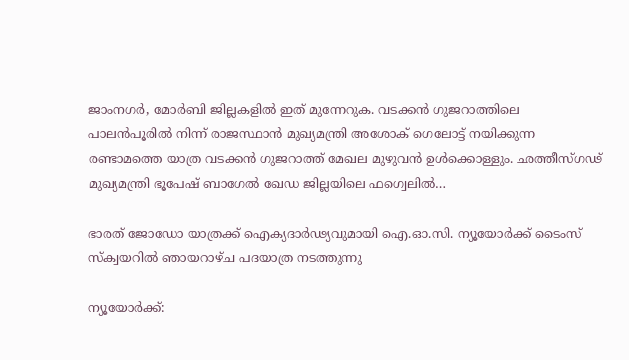ജാംനഗർ, മോർബി ജില്ലകളിൽ ഇത് മുന്നേറുക. വടക്കൻ ഗുജറാത്തിലെ പാലൻപൂരിൽ നിന്ന് രാജസ്ഥാൻ മുഖ്യമന്ത്രി അശോക് ഗെലോട്ട് നയിക്കുന്ന രണ്ടാമത്തെ യാത്ര വടക്കൻ ഗുജറാത്ത് മേഖല മുഴുവൻ ഉൾക്കൊള്ളും. ഛത്തീസ്ഗഢ് മുഖ്യമന്ത്രി ഭൂപേഷ് ബാഗേൽ ഖേഡ ജില്ലയിലെ ഫഗ്വെലിൽ…

ഭാരത് ജോഡോ യാത്രക്ക് ഐക്യദാർഢ്യവുമായി ഐ.ഓ.സി. ന്യൂയോർക്ക് ടൈംസ് സ്‌ക്വയറിൽ ഞായറാഴ്ച പദയാത്ര നടത്തുന്നു

ന്യൂയോർക്ക്: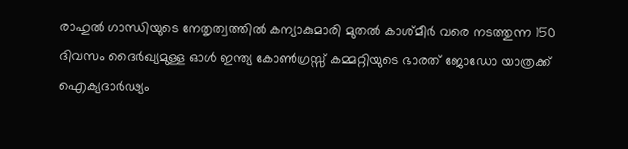രാഹുൽ ഗാന്ധിയുടെ നേതൃത്വത്തിൽ കന്യാകുമാരി മുതൽ കാശ്മീർ വരെ നടത്തുന്ന 150 ദിവസം ദൈർഖ്യമുള്ള ഓൾ ഇന്ത്യ കോൺഗ്രസ്സ് കമ്മറ്റിയുടെ ഭാരത് ജോഡോ യാത്രക്ക് ഐക്യദാർഢ്യം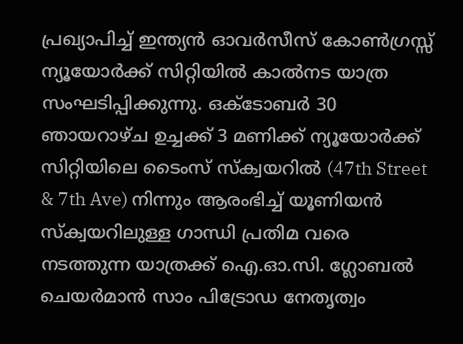പ്രഖ്യാപിച്ച് ഇന്ത്യൻ ഓവർസീസ് കോൺഗ്രസ്സ് ന്യൂയോർക്ക് സിറ്റിയിൽ കാൽനട യാത്ര സംഘടിപ്പിക്കുന്നു. ഒക്ടോബർ 30 ഞായറാഴ്ച ഉച്ചക്ക് 3 മണിക്ക് ന്യൂയോർക്ക് സിറ്റിയിലെ ടൈംസ് സ്‌ക്വയറിൽ (47th Street & 7th Ave) നിന്നും ആരംഭിച്ച് യൂണിയൻ സ്ക്വയറിലുള്ള ഗാന്ധി പ്രതിമ വരെ നടത്തുന്ന യാത്രക്ക് ഐ.ഓ.സി. ഗ്ലോബൽ ചെയർമാൻ സാം പിട്രോഡ നേതൃത്വം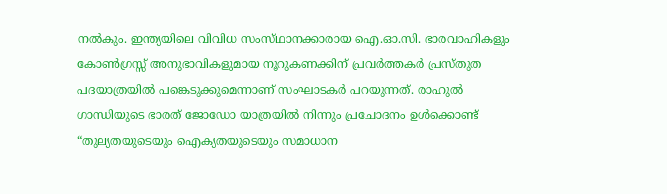നൽകും. ഇന്ത്യയിലെ വിവിധ സംസ്‌ഥാനക്കാരായ ഐ.ഓ.സി. ഭാരവാഹികളും കോൺഗ്രസ്സ് അനുഭാവികളുമായ നൂറുകണക്കിന് പ്രവർത്തകർ പ്രസ്തുത പദയാത്രയിൽ പങ്കെടുക്കുമെന്നാണ് സംഘാടകർ പറയുന്നത്. രാഹുൽ ഗാന്ധിയുടെ ഭാരത് ജോഡോ യാത്രയിൽ നിന്നും പ്രചോദനം ഉൾക്കൊണ്ട് “തുല്യതയുടെയും ഐക്യതയുടെയും സമാധാന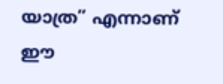യാത്ര” എന്നാണ് ഈ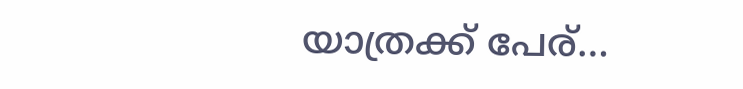യാത്രക്ക് പേര്…